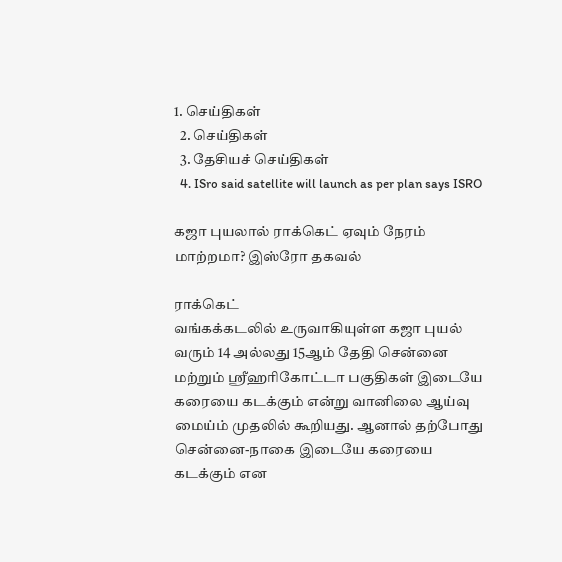1. செய்திகள்
  2. செய்திகள்
  3. தேசியச் செய்திகள்
  4. ISro said satellite will launch as per plan says ISRO

கஜா புயலால் ராக்கெட் ஏவும் நேரம் மாற்றமா? இஸ்ரோ தகவல்

ராக்கெட்
வங்கக்கடலில் உருவாகியுள்ள கஜா புயல் வரும் 14 அல்லது 15ஆம் தேதி சென்னை மற்றும் ஸ்ரீஹரிகோட்டா பகுதிகள் இடையே கரையை கடக்கும் என்று வானிலை ஆய்வு மைய்ம் முதலில் கூறியது. ஆனால் தற்போது சென்னை-நாகை இடையே கரையை கடக்கும் என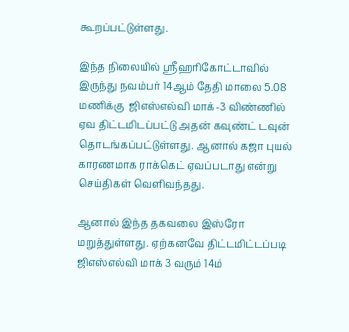கூறப்பட்டுள்ளது.

இந்த நிலையில் ஸ்ரீஹரிகோட்டாவில் இருந்து நவம்பர் 14ஆம் தேதி மாலை 5.08 மணிக்கு  ஜிஎஸ்எல்வி மாக்-3 விண்ணில் ஏவ திட்டமிடப்பட்டு அதன் கவுண்ட் டவுன் தொடங்கப்பட்டுள்ளது. ஆனால் கஜா புயல் காரணமாக ராக்கெட் ஏவப்படாது என்று செய்திகள் வெளிவந்தது.

ஆனால் இந்த தகவலை இஸ்ரோ மறுத்துள்ளது. ஏற்கனவே திட்டமிட்டப்படி ஜிஎஸ்எல்வி மாக் 3 வரும் 14ம்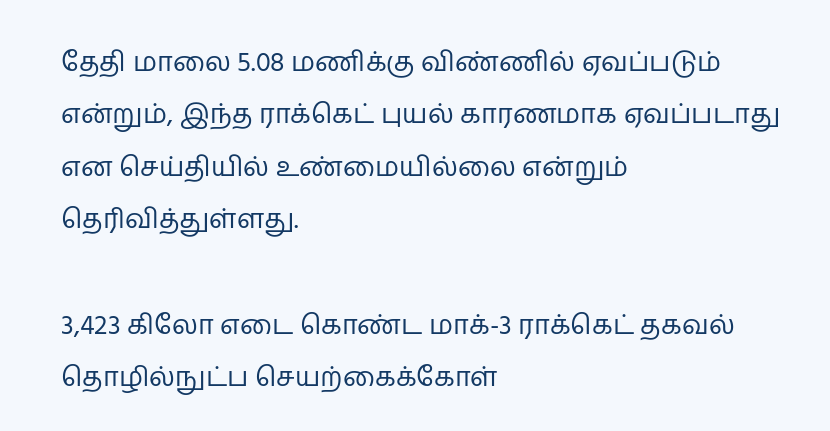தேதி மாலை 5.08 மணிக்கு விண்ணில் ஏவப்படும் என்றும், இந்த ராக்கெட் புயல் காரணமாக ஏவப்படாது என செய்தியில் உண்மையில்லை என்றும் தெரிவித்துள்ளது.

3,423 கிலோ எடை கொண்ட மாக்-3 ராக்கெட் தகவல் தொழில்நுட்ப செயற்கைக்கோள்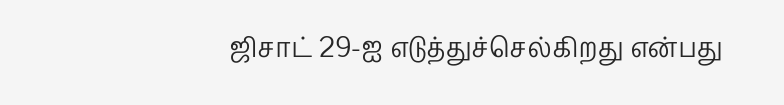ஜிசாட் 29-ஐ எடுத்துச்செல்கிறது என்பது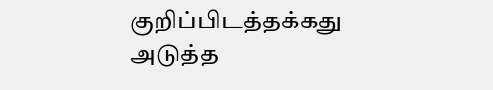குறிப்பிடத்தக்கது
அடுத்த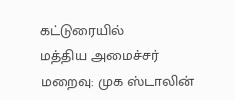கட்டுரையில்
மத்திய அமைச்சர் மறைவு: முக ஸ்டாலின்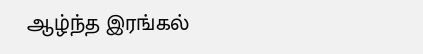ஆழ்ந்த இரங்கல்